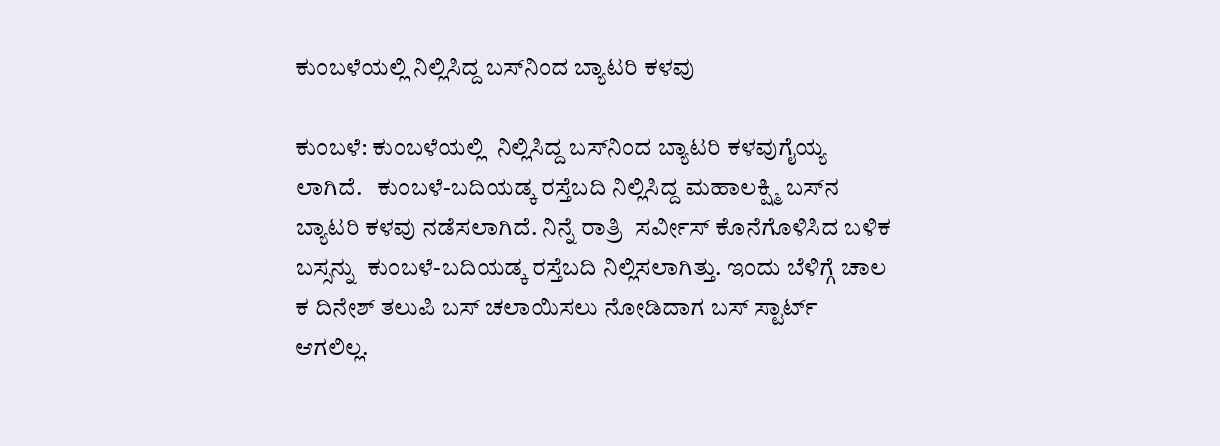ಕುಂಬಳೆಯಲ್ಲಿ ನಿಲ್ಲಿಸಿದ್ದ ಬಸ್‌ನಿಂದ ಬ್ಯಾಟರಿ ಕಳವು

ಕುಂಬಳೆ: ಕುಂಬಳೆಯಲ್ಲಿ  ನಿಲ್ಲಿಸಿದ್ದ ಬಸ್‌ನಿಂದ ಬ್ಯಾಟರಿ ಕಳವುಗೈಯ್ಯ ಲಾಗಿದೆ.   ಕುಂಬಳೆ-ಬದಿಯಡ್ಕ ರಸ್ತೆಬದಿ ನಿಲ್ಲಿಸಿದ್ದ ಮಹಾಲಕ್ಷ್ಮಿ ಬಸ್‌ನ ಬ್ಯಾಟರಿ ಕಳವು ನಡೆಸಲಾಗಿದೆ. ನಿನ್ನೆ ರಾತ್ರಿ  ಸರ್ವೀಸ್ ಕೊನೆಗೊಳಿಸಿದ ಬಳಿಕ ಬಸ್ಸನ್ನು  ಕುಂಬಳೆ-ಬದಿಯಡ್ಕ ರಸ್ತೆಬದಿ ನಿಲ್ಲಿಸಲಾಗಿತ್ತು. ಇಂದು ಬೆಳಿಗ್ಗೆ ಚಾಲ ಕ ದಿನೇಶ್ ತಲುಪಿ ಬಸ್ ಚಲಾಯಿಸಲು ನೋಡಿದಾಗ ಬಸ್ ಸ್ಟಾರ್ಟ್ ಆಗಲಿಲ್ಲ.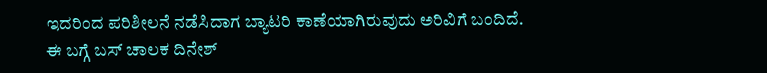ಇದರಿಂದ ಪರಿಶೀಲನೆ ನಡೆಸಿದಾಗ ಬ್ಯಾಟರಿ ಕಾಣೆಯಾಗಿರುವುದು ಅರಿವಿಗೆ ಬಂದಿದೆ.  ಈ ಬಗ್ಗೆ ಬಸ್ ಚಾಲಕ ದಿನೇಶ್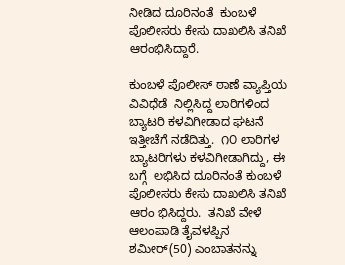ನೀಡಿದ ದೂರಿನಂತೆ  ಕುಂಬಳೆ ಪೊಲೀಸರು ಕೇಸು ದಾಖಲಿಸಿ ತನಿಖೆ ಆರಂಭಿಸಿದ್ದಾರೆ.

ಕುಂಬಳೆ ಪೊಲೀಸ್ ಠಾಣೆ ವ್ಯಾಪ್ತಿಯ ವಿವಿಧೆಡೆ  ನಿಲ್ಲಿಸಿದ್ದ ಲಾರಿಗಳಿಂದ ಬ್ಯಾಟರಿ ಕಳವಿಗೀಡಾದ ಘಟನೆ ಇತ್ತೀಚೆಗೆ ನಡೆದಿತ್ತು.  ೧೦ ಲಾರಿಗಳ  ಬ್ಯಾಟರಿಗಳು ಕಳವಿಗೀಡಾಗಿದ್ದು, ಈ ಬಗ್ಗೆ  ಲಭಿಸಿದ ದೂರಿನಂತೆ ಕುಂಬಳೆ ಪೊಲೀಸರು ಕೇಸು ದಾಖಲಿಸಿ ತನಿಖೆ  ಆರಂ ಭಿಸಿದ್ದರು.  ತನಿಖೆ ವೇಳೆ ಆಲಂಪಾಡಿ ತೈವಳಪ್ಪಿನ ಶಮೀರ್(50) ಎಂಬಾತನನ್ನು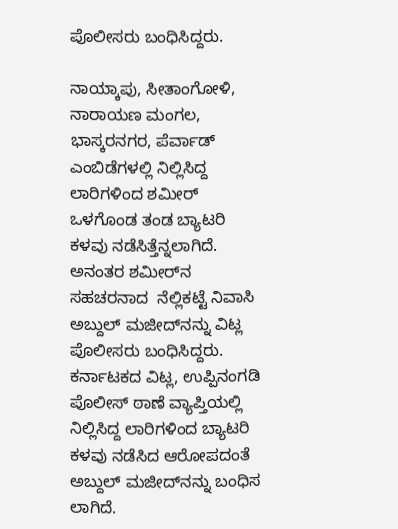ಪೊಲೀಸರು ಬಂಧಿಸಿದ್ದರು.

ನಾಯ್ಕಾಪು, ಸೀತಾಂಗೋಳಿ, ನಾರಾಯಣ ಮಂಗಲ, ಭಾಸ್ಕರನಗರ, ಪೆರ್ವಾಡ್ ಎಂಬಿಡೆಗಳಲ್ಲಿ ನಿಲ್ಲಿಸಿದ್ದ  ಲಾರಿಗಳಿಂದ ಶಮೀರ್ ಒಳಗೊಂಡ ತಂಡ ಬ್ಯಾಟರಿ ಕಳವು ನಡೆಸಿತ್ತೆನ್ನಲಾಗಿದೆ.    ಅನಂತರ ಶಮೀರ್‌ನ ಸಹಚರನಾದ  ನೆಲ್ಲಿಕಟ್ಟೆ ನಿವಾಸಿ ಅಬ್ದುಲ್ ಮಜೀದ್‌ನನ್ನು ವಿಟ್ಲ ಪೊಲೀಸರು ಬಂಧಿಸಿದ್ದರು. ಕರ್ನಾಟಕದ ವಿಟ್ಲ, ಉಪ್ಪಿನಂಗಡಿ ಪೊಲೀಸ್ ಠಾಣೆ ವ್ಯಾಪ್ತಿಯಲ್ಲಿ ನಿಲ್ಲಿಸಿದ್ದ ಲಾರಿಗಳಿಂದ ಬ್ಯಾಟರಿ ಕಳವು ನಡೆಸಿದ ಆರೋಪದಂತೆ ಅಬ್ದುಲ್ ಮಜೀದ್‌ನನ್ನು ಬಂಧಿಸ ಲಾಗಿದೆ.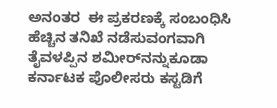ಅನಂತರ  ಈ ಪ್ರಕರಣಕ್ಕೆ ಸಂಬಂಧಿಸಿ ಹೆಚ್ಚಿನ ತನಿಖೆ ನಡೆಸುವಂಗವಾಗಿ ತೈವಳಪ್ಪಿನ ಶಮೀರ್‌ನನ್ನುಕೂಡಾ ಕರ್ನಾಟಕ ಪೊಲೀಸರು ಕಸ್ಟಡಿಗೆ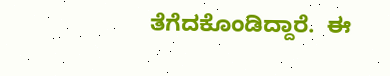ತೆಗೆದಕೊಂಡಿದ್ದಾರೆ.  ಈ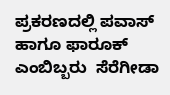ಪ್ರಕರಣದಲ್ಲಿ ಪವಾಸ್ ಹಾಗೂ ಫಾರೂಕ್ ಎಂಬಿಬ್ಬರು  ಸೆರೆಗೀಡಾ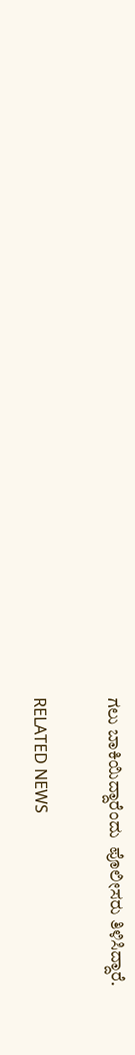ಗಲು ಬಾಕಿಯಿದ್ದಾರೆಂದು  ಪೊಲೀಸರು ತಿಳಿಸಿದ್ದಾರೆ.

RELATED NEWS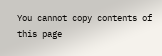You cannot copy contents of this page